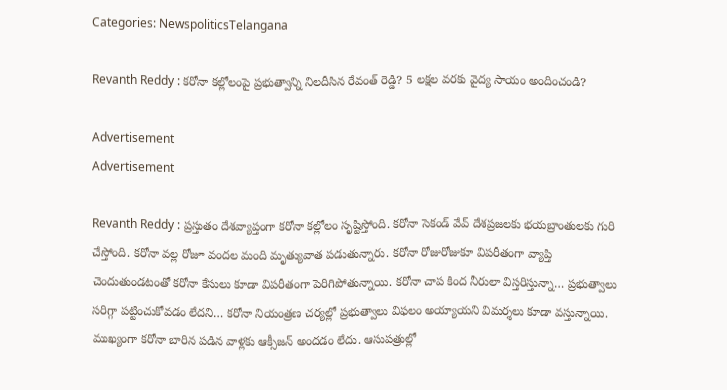Categories: NewspoliticsTelangana

Revanth Reddy : కరోనా కల్లోలంపై ప్రభుత్వాన్ని నిలదీసిన రేవంత్ రెడ్డి? 5 లక్షల వరకు వైద్య సాయం అందించండి?

Advertisement
Advertisement

Revanth Reddy : ప్రస్తుతం దేశవ్యాప్తంగా కరోనా కల్లోలం సృష్టిస్తోంది. కరోనా సెకండ్ వేవ్ దేశప్రజలకు భయబ్రాంతులకు గురి చేస్తోంది. కరోనా వల్ల రోజూ వందల మంది మృత్యువాత పడుతున్నారు. కరోనా రోజురోజుకూ విపరీతంగా వ్యాప్తి చెందుతుండటంతో కరోనా కేసులు కూడా విపరీతంగా పెరిగిపోతున్నాయి. కరోనా చాప కింద నీరులా విస్తరిస్తున్నా… ప్రభుత్వాలు సరిగ్గా పట్టించుకోవడం లేదని… కరోనా నియంత్రణ చర్యల్లో ప్రభుత్వాలు విఫలం అయ్యాయని విమర్శలు కూడా వస్తున్నాయి. ముఖ్యంగా కరోనా బారిన పడిన వాళ్లకు ఆక్సీజన్ అందడం లేదు. ఆసుపత్రుల్లో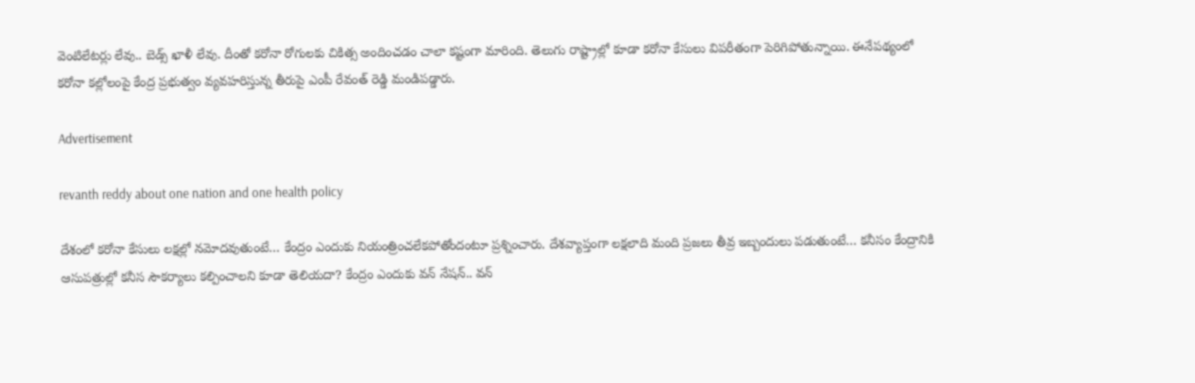వెంటిలేటర్లు లేవు.. బెడ్స్ ఖాళీ లేవు. దీంతో కరోనా రోగులకు చికిత్స అందించడం చాలా కష్టంగా మారింది. తెలుగు రాష్ట్రాల్లో కూడా కరోనా కేసులు విపరీతంగా పెరిగిపోతున్నాయి. ఈనేపథ్యంలో కరోనా కల్లోలంపై కేంద్ర ప్రభుత్వం వ్యవహరిస్తున్న తీరుపై ఎంపీ రేవంత్ రెడ్డి మండిపడ్డారు.

Advertisement

revanth reddy about one nation and one health policy

దేశంలో కరోనా కేసులు లక్షల్లో నమోదవుతుంటే… కేంద్రం ఎందుకు నియంత్రించలేకపోతోందంటూ ప్రశ్నించారు. దేశవ్యాప్తంగా లక్షలాది మంది ప్రజలు తీవ్ర ఇబ్బందులు పడుతుంటే… కనీసం కేంద్రానికి ఆసుపత్రుల్లో కనీస సౌకర్యాలు కల్పించాలని కూడా తెలియదా? కేంద్రం ఎందుకు వన్ నేషన్.. వన్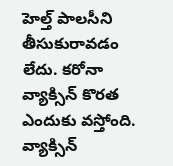హెల్త్ పాలసీని తీసుకురావడం లేదు. కరోనా వ్యాక్సిన్ కొరత ఎందుకు వస్తోంది. వ్యాక్సిన్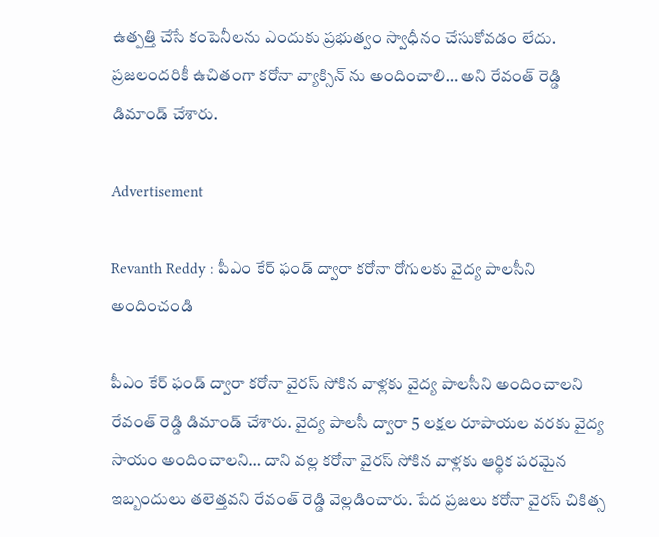ఉత్పత్తి చేసే కంపెనీలను ఎందుకు ప్రభుత్వం స్వాధీనం చేసుకోవడం లేదు. ప్రజలందరికీ ఉచితంగా కరోనా వ్యాక్సిన్ ను అందించాలి… అని రేవంత్ రెడ్డి డిమాండ్ చేశారు.

Advertisement

Revanth Reddy : పీఎం కేర్ ఫండ్ ద్వారా కరోనా రోగులకు వైద్య పాలసీని అందించండి

పీఎం కేర్ ఫండ్ ద్వారా కరోనా వైరస్ సోకిన వాళ్లకు వైద్య పాలసీని అందించాలని రేవంత్ రెడ్డి డిమాండ్ చేశారు. వైద్య పాలసీ ద్వారా 5 లక్షల రూపాయల వరకు వైద్య సాయం అందించాలని… దాని వల్ల కరోనా వైరస్ సోకిన వాళ్లకు ఆర్థిక పరమైన ఇబ్బందులు తలెత్తవని రేవంత్ రెడ్డి వెల్లడించారు. పేద ప్రజలు కరోనా వైరస్ చికిత్స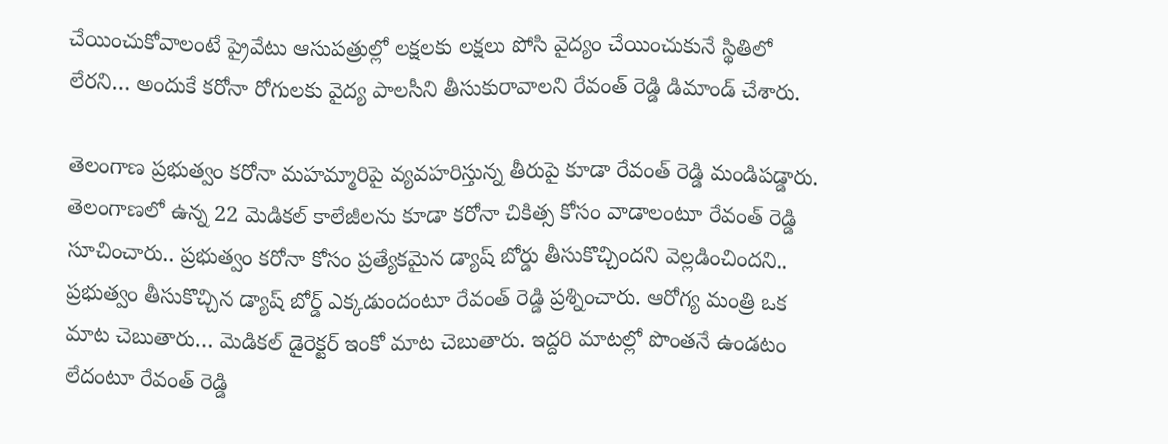చేయించుకోవాలంటే ప్రైవేటు ఆసుపత్రుల్లో లక్షలకు లక్షలు పోసి వైద్యం చేయించుకునే స్థితిలో లేరని… అందుకే కరోనా రోగులకు వైద్య పాలసీని తీసుకురావాలని రేవంత్ రెడ్డి డిమాండ్ చేశారు.

తెలంగాణ ప్రభుత్వం కరోనా మహమ్మారిపై వ్యవహరిస్తున్న తీరుపై కూడా రేవంత్ రెడ్డి మండిపడ్డారు. తెలంగాణలో ఉన్న 22 మెడికల్ కాలేజీలను కూడా కరోనా చికిత్స కోసం వాడాలంటూ రేవంత్ రెడ్డి సూచించారు.. ప్రభుత్వం కరోనా కోసం ప్రత్యేకమైన డ్యాష్ బోర్డు తీసుకొచ్చిందని వెల్లడించిందని.. ప్రభుత్వం తీసుకొచ్చిన డ్యాష్ బోర్డ్ ఎక్కడుందంటూ రేవంత్ రెడ్డి ప్రశ్నించారు. ఆరోగ్య మంత్రి ఒక మాట చెబుతారు… మెడికల్ డైరెక్టర్ ఇంకో మాట చెబుతారు. ఇద్దరి మాటల్లో పొంతనే ఉండటం లేదంటూ రేవంత్ రెడ్డి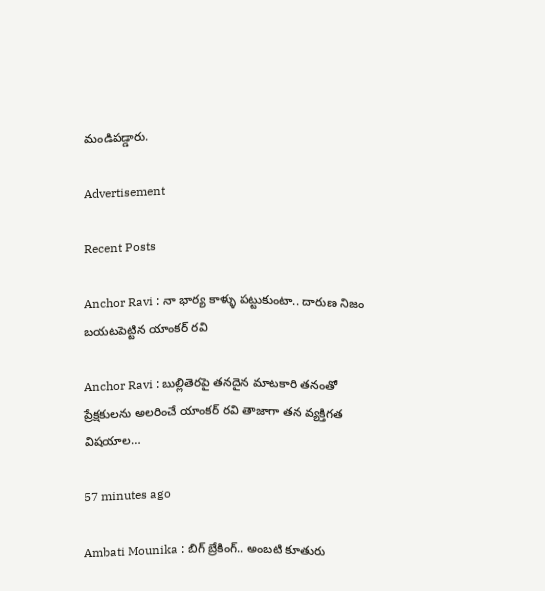మండిపడ్డారు.

Advertisement

Recent Posts

Anchor Ravi : నా భార్య కాళ్ళు పట్టుకుంటా.. దారుణ నిజం బయటపెట్టిన యాంకర్ రవి

Anchor Ravi : బుల్లితెరపై తనదైన మాటకారి తనంతో ప్రేక్షకులను అలరించే యాంకర్ రవి తాజాగా తన వ్యక్తిగత విషయాల…

57 minutes ago

Ambati Mounika : బిగ్ బ్రేకింగ్.. అంబటి కూతురు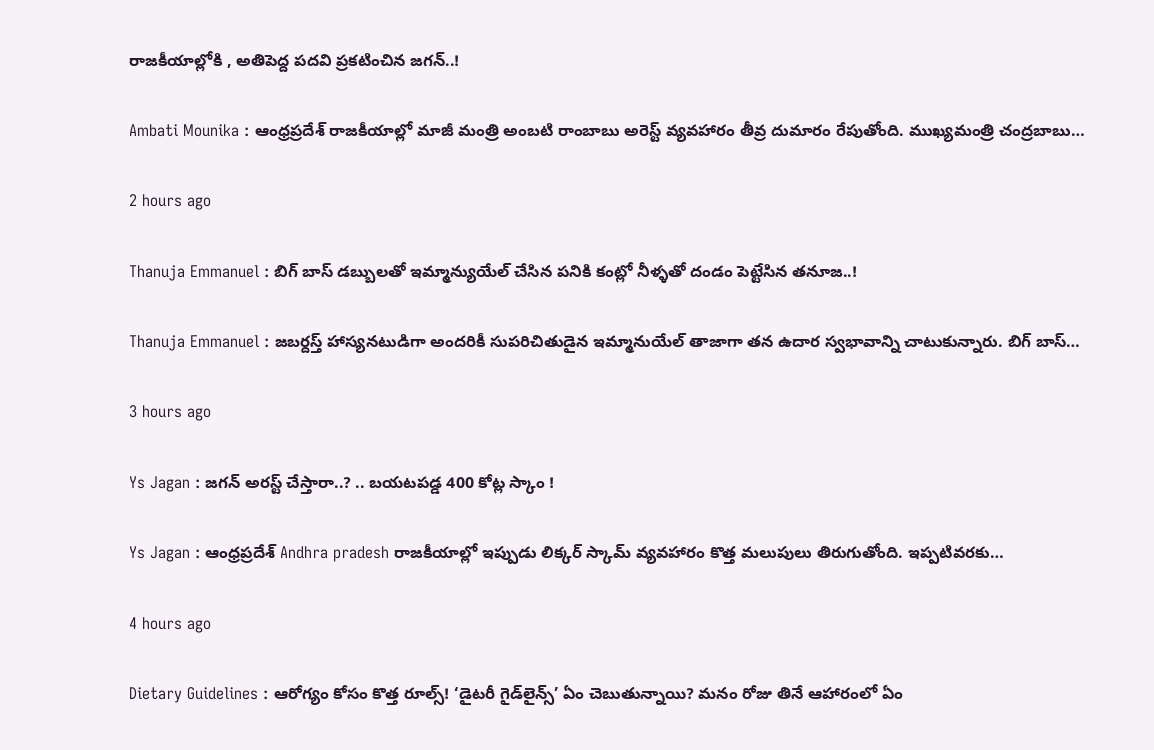రాజకీయాల్లోకి , అతిపెద్ద పదవి ప్రకటించిన జగన్..!

Ambati Mounika : ఆంధ్రప్రదేశ్ రాజకీయాల్లో మాజీ మంత్రి అంబటి రాంబాబు అరెస్ట్ వ్యవహారం తీవ్ర దుమారం రేపుతోంది. ముఖ్యమంత్రి చంద్రబాబు…

2 hours ago

Thanuja Emmanuel : బిగ్ బాస్ డబ్బులతో ఇమ్మాన్యుయేల్ చేసిన పనికి కంట్లో నీళ్ళతో దండం పెట్టేసిన తనూజ..!

Thanuja Emmanuel : జబర్దస్త్ హాస్యనటుడిగా అందరికీ సుపరిచితుడైన ఇమ్మానుయేల్ తాజాగా తన ఉదార స్వభావాన్ని చాటుకున్నారు. బిగ్ బాస్…

3 hours ago

Ys Jagan : జగన్ అరస్ట్ చేస్తారా..? .. బయటపడ్డ 400 కోట్ల స్కాం !

Ys Jagan : ఆంధ్రప్రదేశ్ Andhra pradesh రాజకీయాల్లో ఇప్పుడు లిక్కర్ స్కామ్ వ్యవహారం కొత్త మలుపులు తిరుగుతోంది. ఇప్పటివరకు…

4 hours ago

Dietary Guidelines : ఆరోగ్యం కోసం కొత్త రూల్స్! ‘డైటరీ గైడ్‌లైన్స్’ ఏం చెబుతున్నాయి? మనం రోజు తినే ఆహారంలో ఏం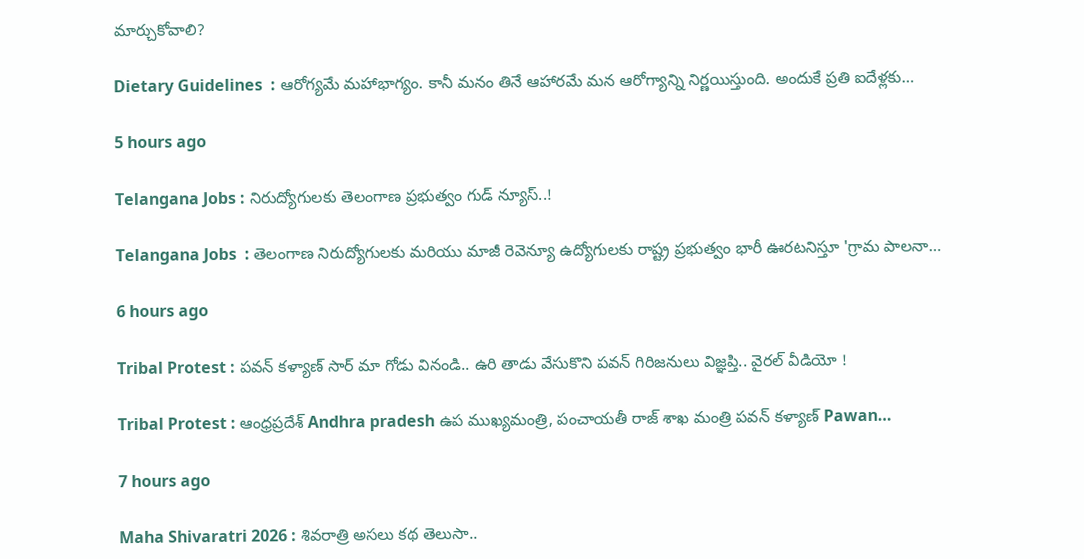మార్చుకోవాలి?

Dietary Guidelines  : ఆరోగ్యమే మహాభాగ్యం. కానీ మనం తినే ఆహారమే మన ఆరోగ్యాన్ని నిర్ణయిస్తుంది. అందుకే ప్రతి ఐదేళ్లకు…

5 hours ago

Telangana Jobs : నిరుద్యోగులకు తెలంగాణ ప్రభుత్వం గుడ్ న్యూస్..!

Telangana Jobs  : తెలంగాణ నిరుద్యోగులకు మరియు మాజీ రెవెన్యూ ఉద్యోగులకు రాష్ట్ర ప్రభుత్వం భారీ ఊరటనిస్తూ 'గ్రామ పాలనా…

6 hours ago

Tribal Protest : పవన్ కళ్యాణ్ సార్‌ మా గోడు వినండి.. ఉరి తాడు వేసుకొని పవన్ గిరిజనులు విజ్ఞప్తి.. వైర‌ల్ వీడియో !

Tribal Protest : ఆంధ్రప్రదేశ్ Andhra pradesh ఉప ముఖ్యమంత్రి, పంచాయతీ రాజ్ శాఖ మంత్రి పవన్ కళ్యాణ్ Pawan…

7 hours ago

Maha Shivaratri 2026 : శివరాత్రి అస‌లు కథ తెలుసా..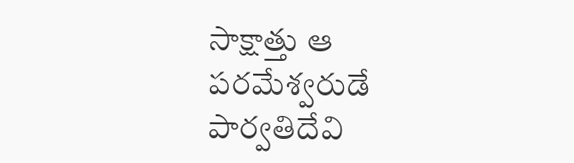సాక్షాత్తు ఆ ప‌రమేశ్వరుడే పార్వతిదేవి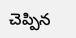చెప్పిన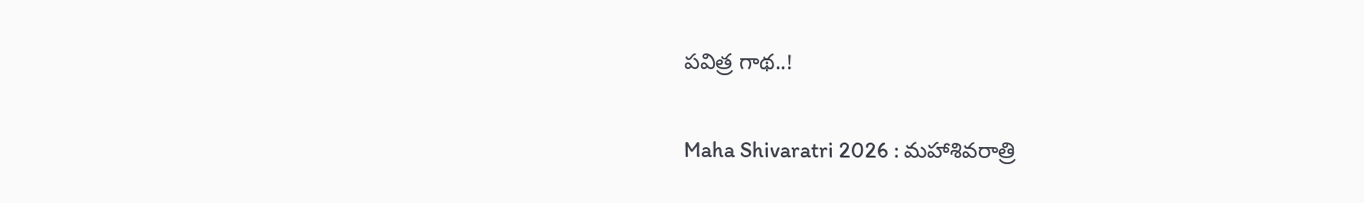పవిత్ర గాథ..!

Maha Shivaratri 2026 : మహాశివరాత్రి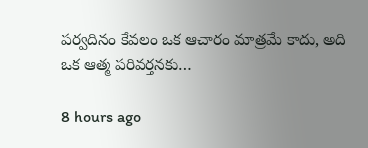పర్వదినం కేవలం ఒక ఆచారం మాత్రమే కాదు, అది ఒక ఆత్మ పరివర్తనకు…

8 hours ago